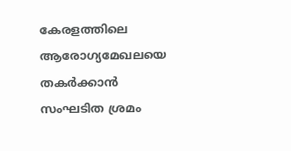കേരളത്തിലെ ആരോഗ്യമേഖലയെ തകർക്കാൻ സംഘടിത ശ്രമം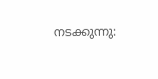നടക്കുന്നു: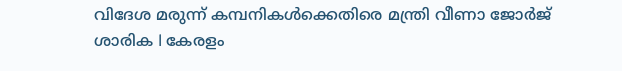വിദേശ മരുന്ന് കമ്പനികൾക്കെതിരെ മന്ത്രി വീണാ ജോർജ്
ശാരിക l കേരളം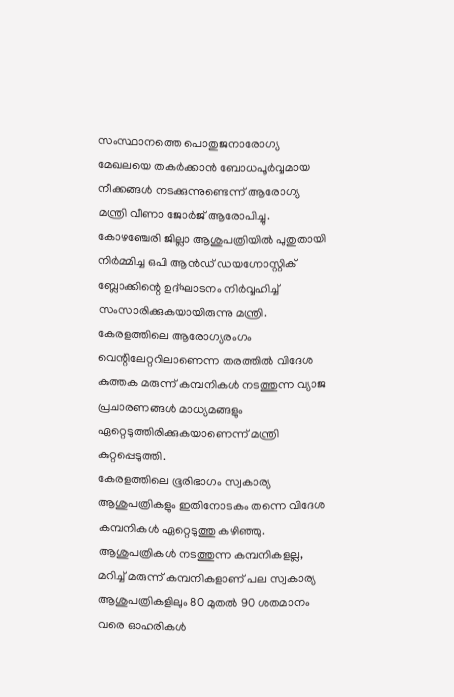സംസ്ഥാനത്തെ പൊതുജനാരോഗ്യ മേഖലയെ തകർക്കാൻ ബോധപൂർവ്വമായ നീക്കങ്ങൾ നടക്കുന്നുണ്ടെന്ന് ആരോഗ്യ മന്ത്രി വീണാ ജോർജ് ആരോപിച്ചു. കോഴഞ്ചേരി ജില്ലാ ആശുപത്രിയിൽ പുതുതായി നിർമ്മിച്ച ഒപി ആൻഡ് ഡയഗ്നോസ്റ്റിക് ബ്ലോക്കിന്റെ ഉദ്ഘാടനം നിർവ്വഹിച്ച് സംസാരിക്കുകയായിരുന്നു മന്ത്രി. കേരളത്തിലെ ആരോഗ്യരംഗം വെന്റിലേറ്ററിലാണെന്ന തരത്തിൽ വിദേശ കുത്തക മരുന്ന് കമ്പനികൾ നടത്തുന്ന വ്യാജ പ്രചാരണങ്ങൾ മാധ്യമങ്ങളും ഏറ്റെടുത്തിരിക്കുകയാണെന്ന് മന്ത്രി കുറ്റപ്പെടുത്തി.
കേരളത്തിലെ ഭൂരിഭാഗം സ്വകാര്യ ആശുപത്രികളും ഇതിനോടകം തന്നെ വിദേശ കമ്പനികൾ ഏറ്റെടുത്തു കഴിഞ്ഞു. ആശുപത്രികൾ നടത്തുന്ന കമ്പനികളല്ല, മറിച്ച് മരുന്ന് കമ്പനികളാണ് പല സ്വകാര്യ ആശുപത്രികളിലും 80 മുതൽ 90 ശതമാനം വരെ ഓഹരികൾ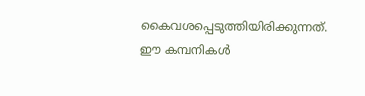കൈവശപ്പെടുത്തിയിരിക്കുന്നത്. ഈ കമ്പനികൾ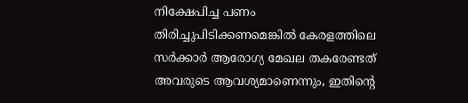നിക്ഷേപിച്ച പണം തിരിച്ചുപിടിക്കണമെങ്കിൽ കേരളത്തിലെ സർക്കാർ ആരോഗ്യ മേഖല തകരേണ്ടത് അവരുടെ ആവശ്യമാണെന്നും, ഇതിന്റെ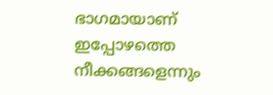ഭാഗമായാണ് ഇപ്പോഴത്തെ നീക്കങ്ങളെന്നും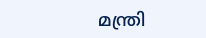മന്ത്രി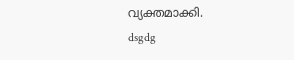വ്യക്തമാക്കി.
dsgdg